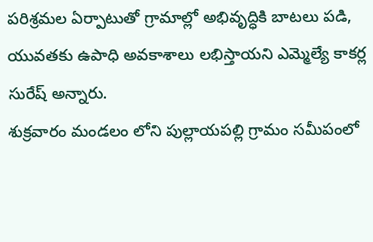పరిశ్రమల ఏర్పాటుతో గ్రామాల్లో అభివృద్ధికి బాటలు పడి, యువతకు ఉపాధి అవకాశాలు లభిస్తాయని ఎమ్మెల్యే కాకర్ల సురేష్ అన్నారు.
శుక్రవారం మండలం లోని పుల్లాయపల్లి గ్రామం సమీపంలో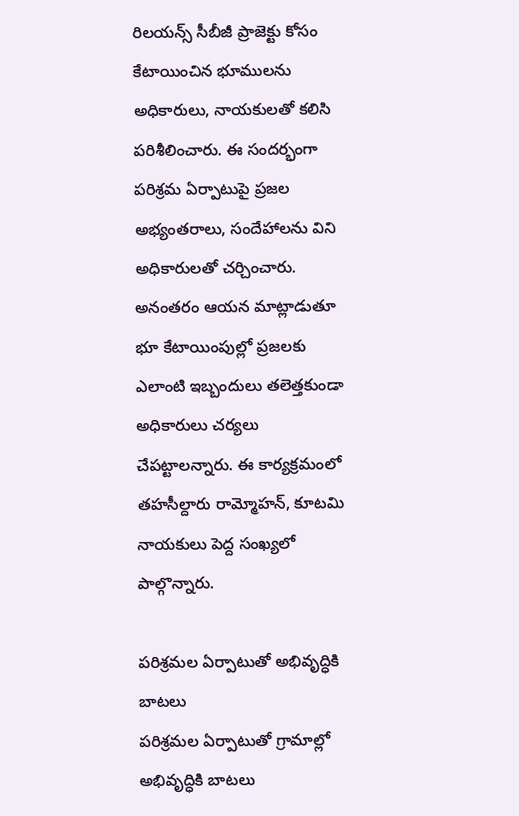రిలయన్స్ సీబీజీ ప్రాజెక్టు కోసం కేటాయించిన భూములను అధికారులు, నాయకులతో కలిసి పరిశీలించారు. ఈ సందర్భంగా పరిశ్రమ ఏర్పాటుపై ప్రజల అభ్యంతరాలు, సందేహాలను విని అధికారులతో చర్చించారు. అనంతరం ఆయన మాట్లాడుతూ భూ కేటాయింపుల్లో ప్రజలకు ఎలాంటి ఇబ్బందులు తలెత్తకుండా అధికారులు చర్యలు చేపట్టాలన్నారు. ఈ కార్యక్రమంలో తహసీల్దారు రామ్మోహన్, కూటమి నాయకులు పెద్ద సంఖ్యలో పాల్గొన్నారు.

పరిశ్రమల ఏర్పాటుతో అభివృద్ధికి బాటలు
పరిశ్రమల ఏర్పాటుతో గ్రామాల్లో అభివృద్ధికి బాటలు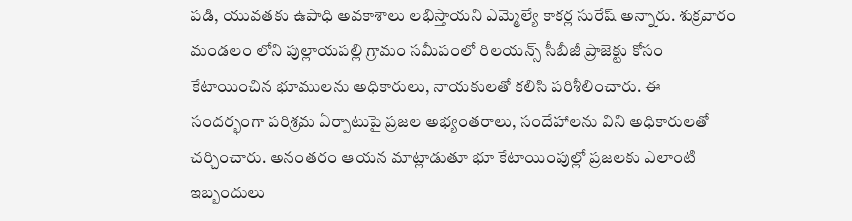పడి, యువతకు ఉపాధి అవకాశాలు లభిస్తాయని ఎమ్మెల్యే కాకర్ల సురేష్ అన్నారు. శుక్రవారం మండలం లోని పుల్లాయపల్లి గ్రామం సమీపంలో రిలయన్స్ సీబీజీ ప్రాజెక్టు కోసం కేటాయించిన భూములను అధికారులు, నాయకులతో కలిసి పరిశీలించారు. ఈ సందర్భంగా పరిశ్రమ ఏర్పాటుపై ప్రజల అభ్యంతరాలు, సందేహాలను విని అధికారులతో చర్చించారు. అనంతరం ఆయన మాట్లాడుతూ భూ కేటాయింపుల్లో ప్రజలకు ఎలాంటి ఇబ్బందులు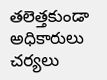తలెత్తకుండా అధికారులు చర్యలు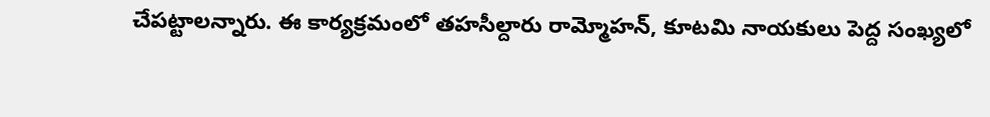చేపట్టాలన్నారు. ఈ కార్యక్రమంలో తహసీల్దారు రామ్మోహన్, కూటమి నాయకులు పెద్ద సంఖ్యలో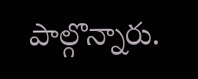పాల్గొన్నారు.